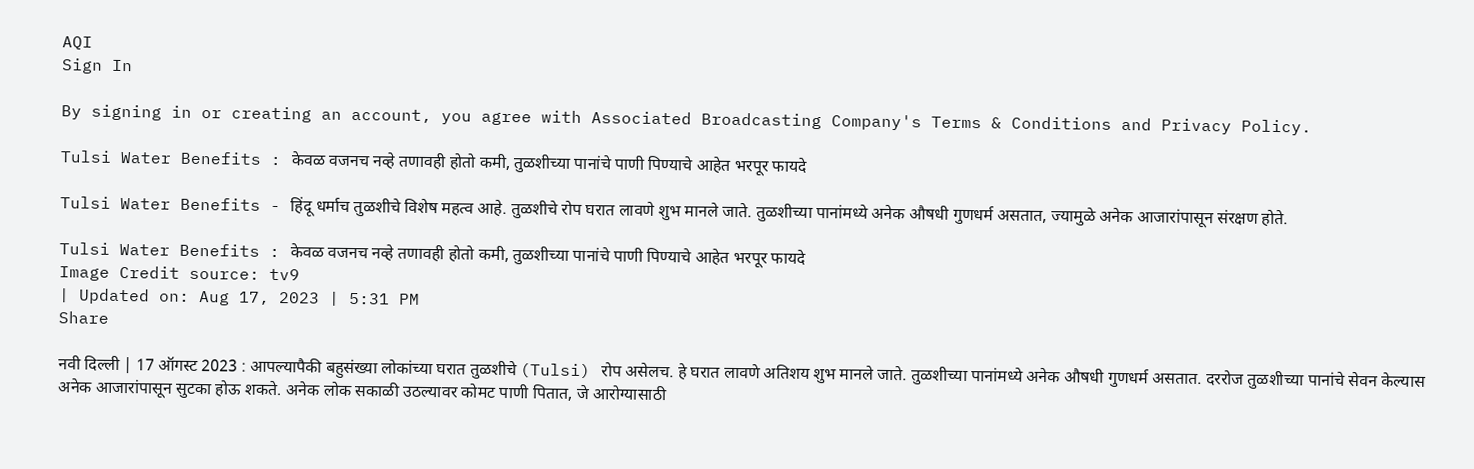AQI
Sign In

By signing in or creating an account, you agree with Associated Broadcasting Company's Terms & Conditions and Privacy Policy.

Tulsi Water Benefits : केवळ वजनच नव्हे तणावही होतो कमी, तुळशीच्या पानांचे पाणी पिण्याचे आहेत भरपूर फायदे

Tulsi Water Benefits - हिंदू धर्माच तुळशीचे विशेष महत्व आहे. तुळशीचे रोप घरात लावणे शुभ मानले जाते. तुळशीच्या पानांमध्ये अनेक औषधी गुणधर्म असतात, ज्यामुळे अनेक आजारांपासून संरक्षण होते.

Tulsi Water Benefits : केवळ वजनच नव्हे तणावही होतो कमी, तुळशीच्या पानांचे पाणी पिण्याचे आहेत भरपूर फायदे
Image Credit source: tv9
| Updated on: Aug 17, 2023 | 5:31 PM
Share

नवी दिल्ली | 17 ऑगस्ट 2023 : आपल्यापैकी बहुसंख्या लोकांच्या घरात तुळशीचे (Tulsi) रोप असेलच. हे घरात लावणे अतिशय शुभ मानले जाते. तुळशीच्या पानांमध्ये अनेक औषधी गुणधर्म असतात. दररोज तुळशीच्या पानांचे सेवन केल्यास अनेक आजारांपासून सुटका होऊ शकते. अनेक लोक सकाळी उठल्यावर कोमट पाणी पितात, जे आरोग्यासाठी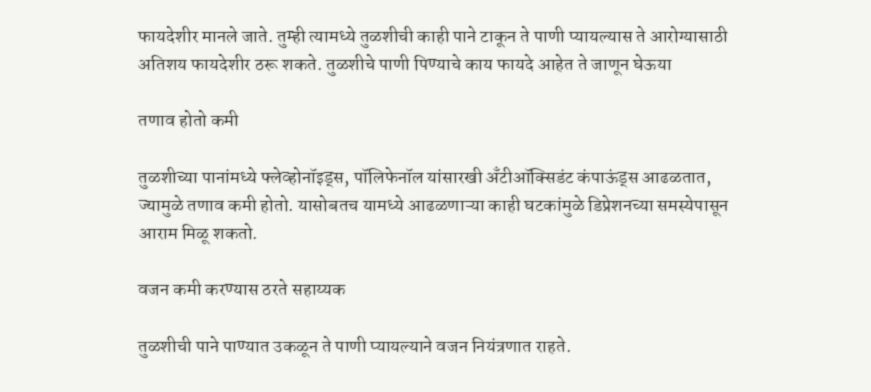फायदेशीर मानले जाते. तुम्ही त्यामध्ये तुळशीची काही पाने टाकून ते पाणी प्यायल्यास ते आरोग्यासाठी अतिशय फायदेशीर ठरू शकते. तुळशीचे पाणी पिण्याचे काय फायदे आहेत ते जाणून घेऊया

तणाव होतो कमी

तुळशीच्या पानांमध्ये फ्लेव्होनॉइड्स, पॉलिफेनॉल यांसारखी अँटीऑक्सिडंट कंपाऊंड्स आढळतात, ज्यामुळे तणाव कमी होतो. यासोबतच यामध्ये आढळणाऱ्या काही घटकांमुळे डिप्रेशनच्या समस्येपासून आराम मिळू शकतो.

वजन कमी करण्यास ठरते सहाय्यक

तुळशीची पाने पाण्यात उकळून ते पाणी प्यायल्याने वजन नियंत्रणात राहते.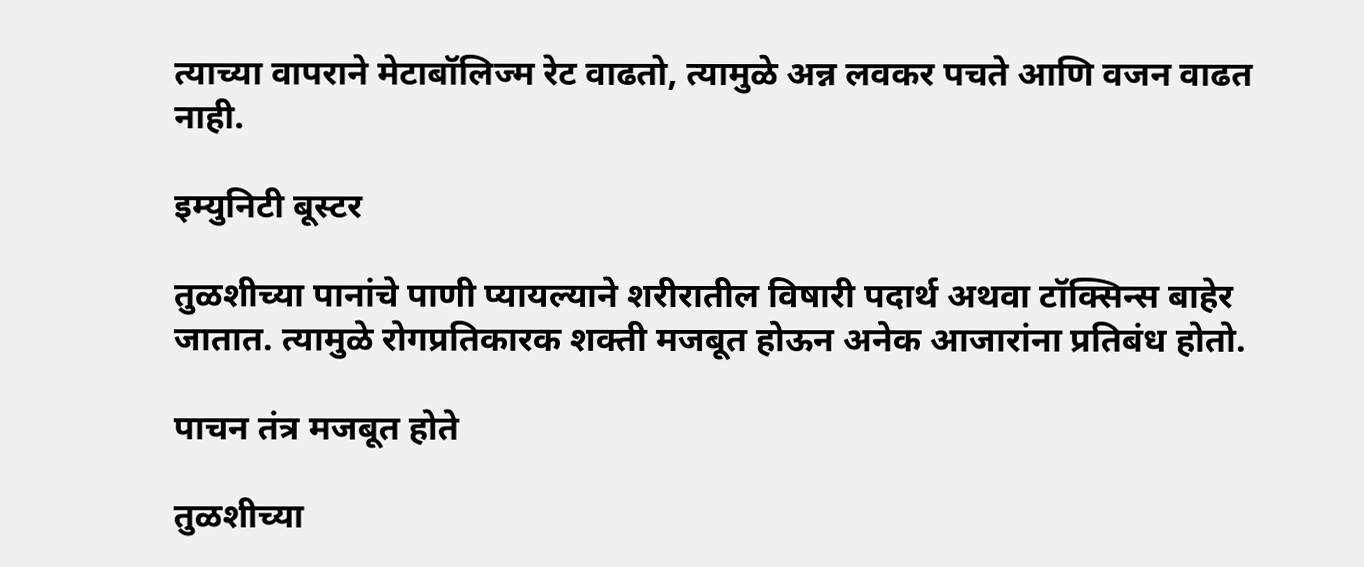त्याच्या वापराने मेटाबॉलिज्म रेट वाढतो, त्यामुळे अन्न लवकर पचते आणि वजन वाढत नाही.

इम्युनिटी बूस्टर

तुळशीच्या पानांचे पाणी प्यायल्याने शरीरातील विषारी पदार्थ अथवा टॉक्सिन्स बाहेर जातात. त्यामुळे रोगप्रतिकारक शक्ती मजबूत होऊन अनेक आजारांना प्रतिबंध होतो.

पाचन तंत्र मजबूत होते

तुळशीच्या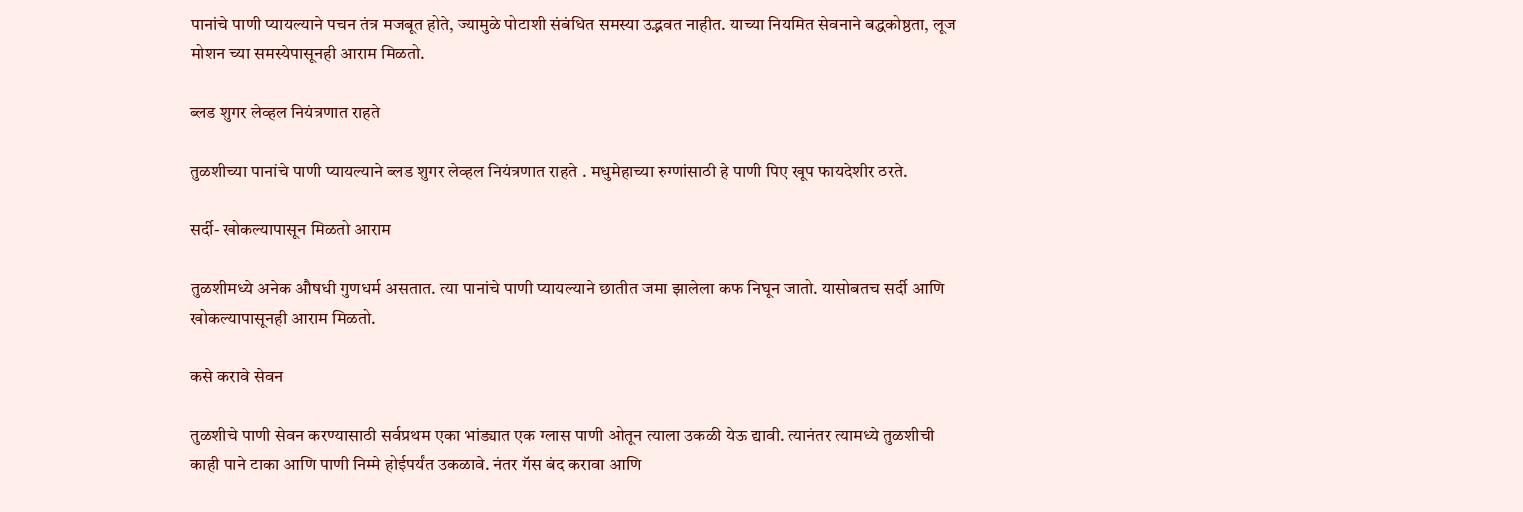पानांचे पाणी प्यायल्याने पचन तंत्र मजबूत होते, ज्यामुळे पोटाशी संबंधित समस्या उद्भवत नाहीत. याच्या नियमित सेवनाने बद्धकोष्ठता, लूज मोशन च्या समस्येपासूनही आराम मिळतो.

ब्लड शुगर लेव्हल नियंत्रणात राहते

तुळशीच्या पानांचे पाणी प्यायल्याने ब्लड शुगर लेव्हल नियंत्रणात राहते . मधुमेहाच्या रुग्णांसाठी हे पाणी पिए खूप फायदेशीर ठरते.

सर्दी- खोकल्यापासून मिळतो आराम

तुळशीमध्ये अनेक औषधी गुणधर्म असतात. त्या पानांचे पाणी प्यायल्याने छातीत जमा झालेला कफ निघून जातो. यासोबतच सर्दी आणि खोकल्यापासूनही आराम मिळतो.

कसे करावे सेवन

तुळशीचे पाणी सेवन करण्यासाठी सर्वप्रथम एका भांड्यात एक ग्लास पाणी ओतून त्याला उकळी येऊ द्यावी. त्यानंतर त्यामध्ये तुळशीची काही पाने टाका आणि पाणी निम्मे होईपर्यंत उकळावे. नंतर गॅस बंद करावा आणि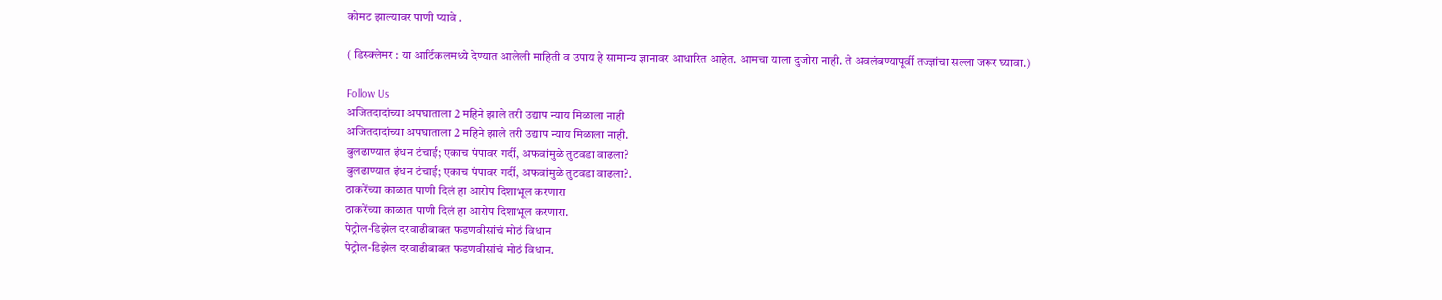कोमट झाल्यावर पाणी प्यावे .

( डिस्क्लेमर : या आर्टिकलमध्ये देण्यात आलेली माहिती व उपाय हे सामान्य ज्ञानावर आधारित आहेत. आमचा याला दुजोरा नाही. ते अवलंबण्यापूर्वी तज्ज्ञांचा सल्ला जरूर घ्यावा.)

Follow Us
अजितदादांच्या अपघाताला 2 महिने झाले तरी उद्याप न्याय मिळाला नाही
अजितदादांच्या अपघाताला 2 महिने झाले तरी उद्याप न्याय मिळाला नाही.
बुलढाण्यात इंधन टंचाई; एकाच पंपावर गर्दी, अफवांमुळे तुटवडा वाढला?
बुलढाण्यात इंधन टंचाई; एकाच पंपावर गर्दी, अफवांमुळे तुटवडा वाढला?.
ठाकरेंच्या काळात पाणी दिलं हा आरोप दिशाभूल करणारा
ठाकरेंच्या काळात पाणी दिलं हा आरोप दिशाभूल करणारा.
पेट्रोल-डिझेल दरवाढीबाबत फडणवीसांचं मोठं विधान
पेट्रोल-डिझेल दरवाढीबाबत फडणवीसांचं मोठं विधान.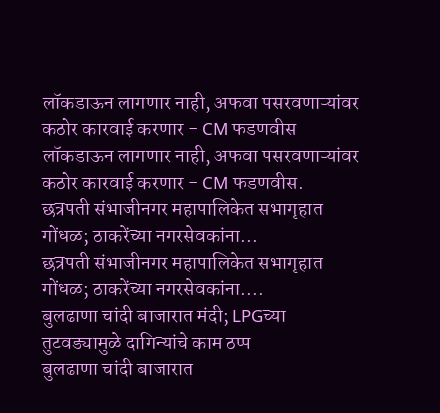लॉकडाऊन लागणार नाही, अफवा पसरवणाऱ्यांवर कठोर कारवाई करणार - CM फडणवीस
लॉकडाऊन लागणार नाही, अफवा पसरवणाऱ्यांवर कठोर कारवाई करणार - CM फडणवीस.
छत्रपती संभाजीनगर महापालिकेत सभागृहात गोंधळ; ठाकरेंच्या नगरसेवकांना...
छत्रपती संभाजीनगर महापालिकेत सभागृहात गोंधळ; ठाकरेंच्या नगरसेवकांना....
बुलढाणा चांदी बाजारात मंदी; LPGच्या तुटवड्यामुळे दागिन्यांचे काम ठप्प
बुलढाणा चांदी बाजारात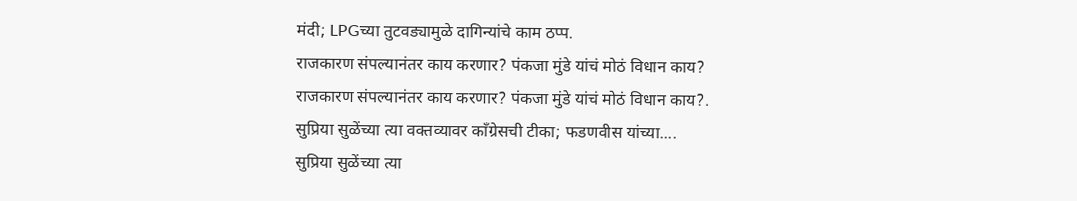मंदी; LPGच्या तुटवड्यामुळे दागिन्यांचे काम ठप्प.
राजकारण संपल्यानंतर काय करणार? पंकजा मुंडे यांचं मोठं विधान काय?
राजकारण संपल्यानंतर काय करणार? पंकजा मुंडे यांचं मोठं विधान काय?.
सुप्रिया सुळेंच्या त्या वक्तव्यावर काँग्रेसची टीका; फडणवीस यांच्या....
सुप्रिया सुळेंच्या त्या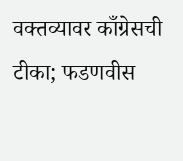वक्तव्यावर काँग्रेसची टीका; फडणवीस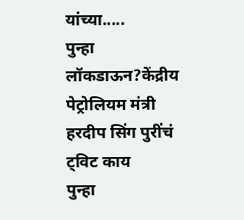यांच्या.....
पुन्हा लॉकडाऊन?केंद्रीय पेट्रोलियम मंत्री हरदीप सिंग पुरींचं ट्विट काय
पुन्हा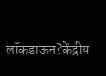लॉकडाऊन?केंद्रीय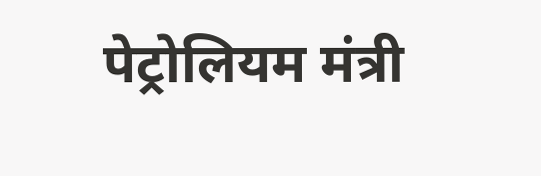पेट्रोलियम मंत्री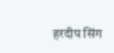हरदीप सिंग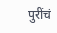पुरींचं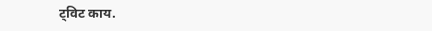ट्विट काय.